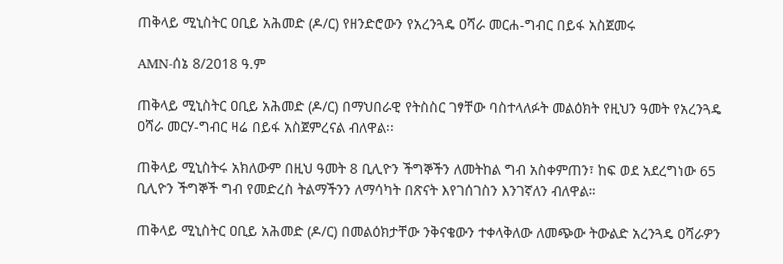ጠቅላይ ሚኒስትር ዐቢይ አሕመድ (ዶ/ር) የዘንድሮውን የአረንጓዴ ዐሻራ መርሐ-ግብር በይፋ አስጀመሩ

AMN-ሰኔ 8/2018 ዓ.ም

ጠቅላይ ሚኒስትር ዐቢይ አሕመድ (ዶ/ር) በማህበራዊ የትስስር ገፃቸው ባስተላለፉት መልዕክት የዚህን ዓመት የአረንጓዴ ዐሻራ መርሃ-ግብር ዛሬ በይፋ አስጀምረናል ብለዋል፡፡

ጠቅላይ ሚኒስትሩ አክለውም በዚህ ዓመት 8 ቢሊዮን ችግኞችን ለመትከል ግብ አስቀምጠን፣ ከፍ ወደ አደረግነው 65 ቢሊዮን ችግኞች ግብ የመድረስ ትልማችንን ለማሳካት በጽናት እየገሰገስን እንገኛለን ብለዋል።

ጠቅላይ ሚኒስትር ዐቢይ አሕመድ (ዶ/ር) በመልዕክታቸው ንቅናቄውን ተቀላቅለው ለመጭው ትውልድ አረንጓዴ ዐሻራዎን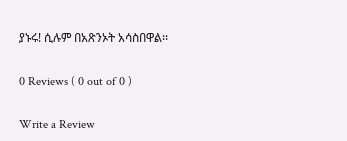ያኑሩ! ሲሉም በአጽንኦት አሳስበዋል፡፡

0 Reviews ( 0 out of 0 )

Write a Review